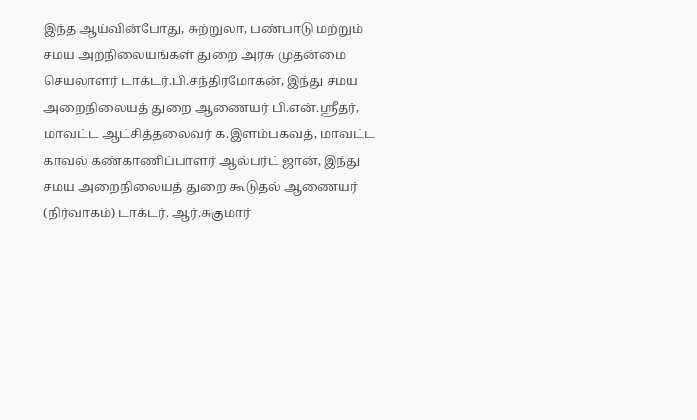இந்த ஆய்வின்போது, சுற்றுலா, பண்பாடு மற்றும் சமய அறநிலையங்கள் துறை அரசு முதன்மை செயலாளர் டாக்டர்.பி.சந்திரமோகன், இந்து சமய அறைநிலையத் துறை ஆணையர் பி.என்.ஸ்ரீதர், மாவட்ட ஆட்சித்தலைவர் க.இளம்பகவத், மாவட்ட காவல் கண்காணிப்பாளர் ஆல்பர்ட் ஜான், இந்து சமய அறைநிலையத் துறை கூடுதல் ஆணையர் (நிர்வாகம்) டாக்டர். ஆர்.சுகுமார்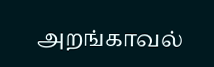அறங்காவல்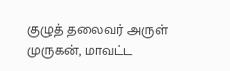குழுத் தலைவர் அருள் முருகன், மாவட்ட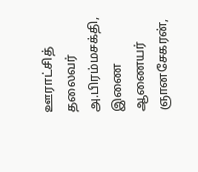ஊராட்சித் தலைவர் அ.பிரம்மசக்தி, இணை ஆணையர் ஞானசேகரன்,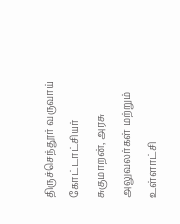திருச்செந்தூர் வருவாய் கோட்டாட்சியர் சுகுமாறன், அரசு அலுவலர்கள் மற்றும் உள்ளாட்சி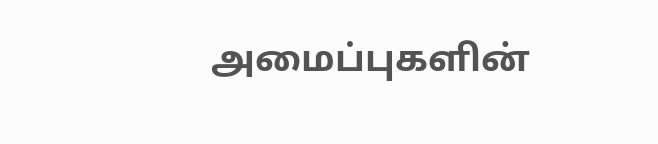அமைப்புகளின்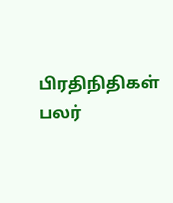பிரதிநிதிகள் பலர்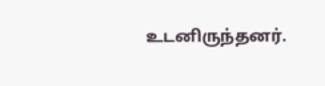உடனிருந்தனர்.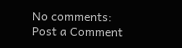No comments:
Post a Comment